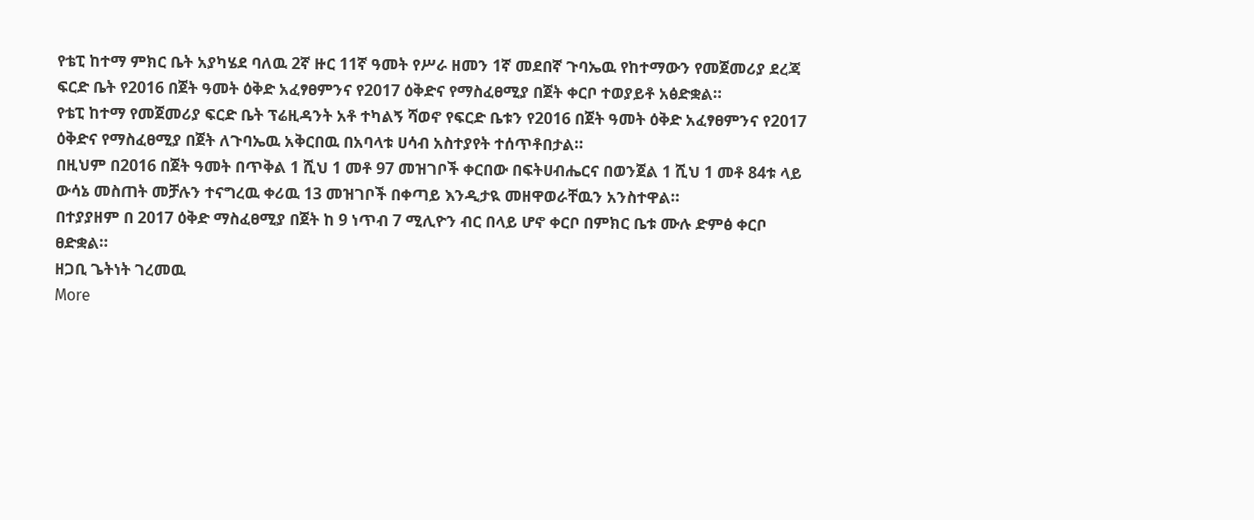የቴፒ ከተማ ምክር ቤት አያካሄደ ባለዉ 2ኛ ዙር 11ኛ ዓመት የሥራ ዘመን 1ኛ መደበኛ ጉባኤዉ የከተማውን የመጀመሪያ ደረጃ ፍርድ ቤት የ2016 በጀት ዓመት ዕቅድ አፈፃፀምንና የ2017 ዕቅድና የማስፈፀሚያ በጀት ቀርቦ ተወያይቶ አፅድቋል።
የቴፒ ከተማ የመጀመሪያ ፍርድ ቤት ፕሬዚዳንት አቶ ተካልኝ ሻወኖ የፍርድ ቤቱን የ2016 በጀት ዓመት ዕቅድ አፈፃፀምንና የ2017 ዕቅድና የማስፈፀሚያ በጀት ለጉባኤዉ አቅርበዉ በአባላቱ ሀሳብ አስተያየት ተሰጥቶበታል።
በዚህም በ2016 በጀት ዓመት በጥቅል 1 ሺህ 1 መቶ 97 መዝገቦች ቀርበው በፍትሀብሔርና በወንጀል 1 ሺህ 1 መቶ 84ቱ ላይ ውሳኔ መስጠት መቻሉን ተናግረዉ ቀሪዉ 13 መዝገቦች በቀጣይ እንዲታዪ መዘዋወራቸዉን አንስተዋል።
በተያያዘም በ 2017 ዕቅድ ማስፈፀሚያ በጀት ከ 9 ነጥብ 7 ሚሊዮን ብር በላይ ሆኖ ቀርቦ በምክር ቤቱ ሙሉ ድምፅ ቀርቦ ፀድቋል።
ዘጋቢ ጌትነት ገረመዉ
More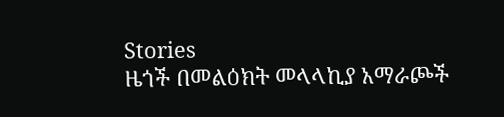Stories
ዜጎች በመልዕክት መላላኪያ አማራጮች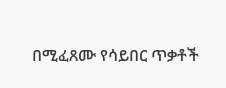በሚፈጸሙ የሳይበር ጥቃቶች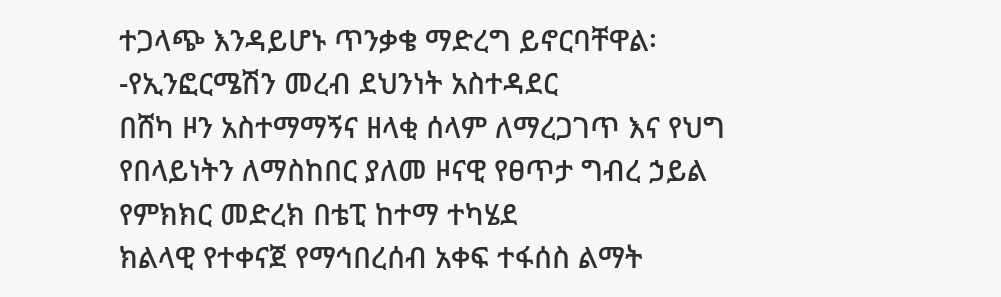ተጋላጭ እንዳይሆኑ ጥንቃቄ ማድረግ ይኖርባቸዋል፡-የኢንፎርሜሽን መረብ ደህንነት አስተዳደር
በሸካ ዞን አስተማማኝና ዘላቂ ሰላም ለማረጋገጥ እና የህግ የበላይነትን ለማስከበር ያለመ ዞናዊ የፀጥታ ግብረ ኃይል የምክክር መድረክ በቴፒ ከተማ ተካሄደ
ክልላዊ የተቀናጀ የማኅበረሰብ አቀፍ ተፋሰስ ልማት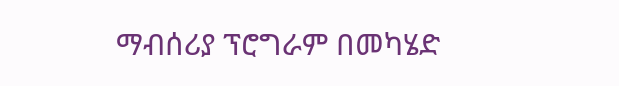ማብሰሪያ ፕሮግራም በመካሄድ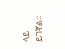ላይ ይገኛል።